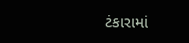ટંકારામાં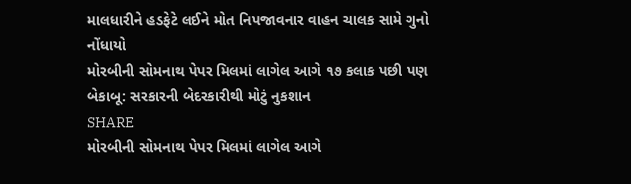માલધારીને હડફેટે લઈને મોત નિપજાવનાર વાહન ચાલક સામે ગુનો નોંધાયો
મોરબીની સોમનાથ પેપર મિલમાં લાગેલ આગે ૧૭ કલાક પછી પણ બેકાબૂ: સરકારની બેદરકારીથી મોટું નુકશાન
SHARE
મોરબીની સોમનાથ પેપર મિલમાં લાગેલ આગે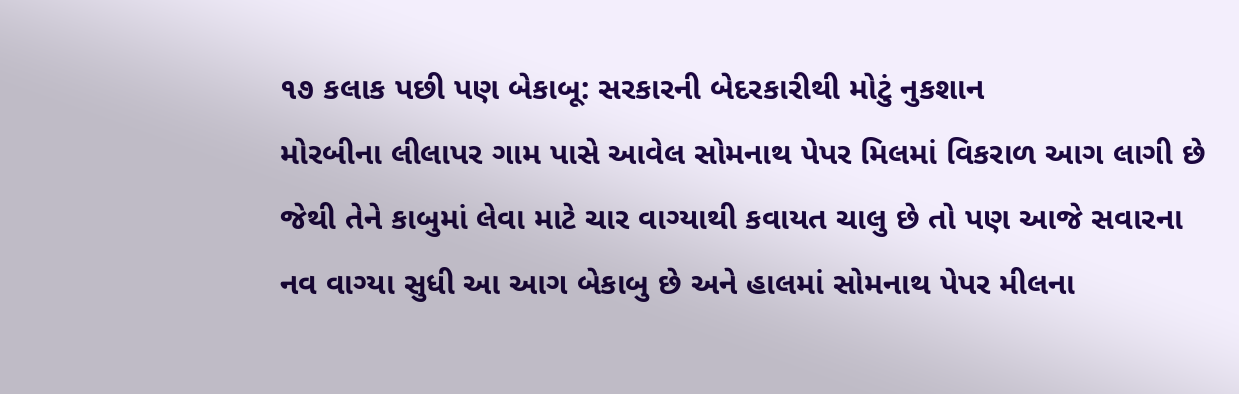૧૭ કલાક પછી પણ બેકાબૂ: સરકારની બેદરકારીથી મોટું નુકશાન
મોરબીના લીલાપર ગામ પાસે આવેલ સોમનાથ પેપર મિલમાં વિકરાળ આગ લાગી છે જેથી તેને કાબુમાં લેવા માટે ચાર વાગ્યાથી કવાયત ચાલુ છે તો પણ આજે સવારના નવ વાગ્યા સુધી આ આગ બેકાબુ છે અને હાલમાં સોમનાથ પેપર મીલના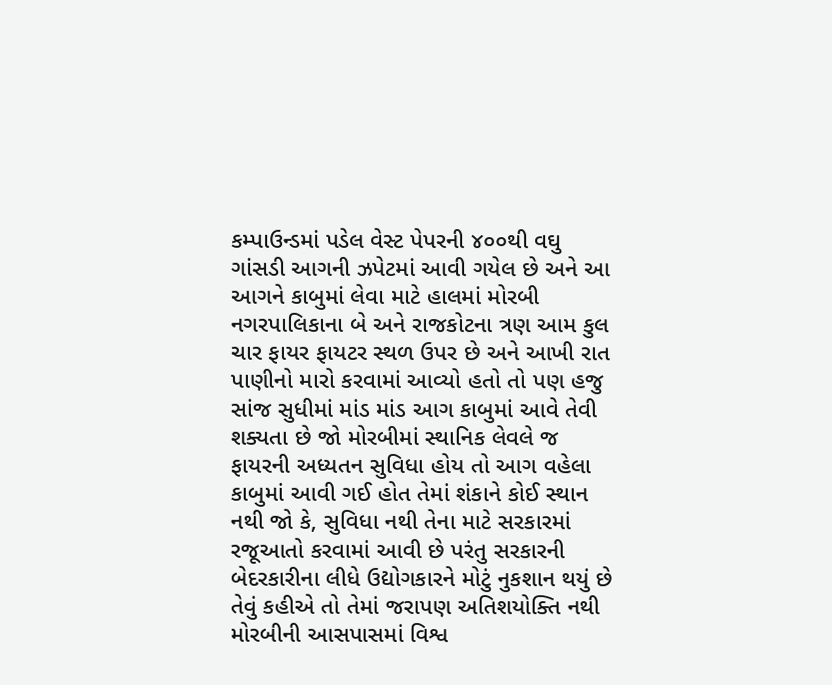કમ્પાઉન્ડમાં પડેલ વેસ્ટ પેપરની ૪૦૦થી વઘુ ગાંસડી આગની ઝપેટમાં આવી ગયેલ છે અને આ આગને કાબુમાં લેવા માટે હાલમાં મોરબી નગરપાલિકાના બે અને રાજકોટના ત્રણ આમ કુલ ચાર ફાયર ફાયટર સ્થળ ઉપર છે અને આખી રાત પાણીનો મારો કરવામાં આવ્યો હતો તો પણ હજુ સાંજ સુધીમાં માંડ માંડ આગ કાબુમાં આવે તેવી શક્યતા છે જો મોરબીમાં સ્થાનિક લેવલે જ ફાયરની અધ્યતન સુવિધા હોય તો આગ વહેલા કાબુમાં આવી ગઈ હોત તેમાં શંકાને કોઈ સ્થાન નથી જો કે, સુવિધા નથી તેના માટે સરકારમાં રજૂઆતો કરવામાં આવી છે પરંતુ સરકારની બેદરકારીના લીધે ઉદ્યોગકારને મોટું નુકશાન થયું છે તેવું કહીએ તો તેમાં જરાપણ અતિશયોક્તિ નથી
મોરબીની આસપાસમાં વિશ્વ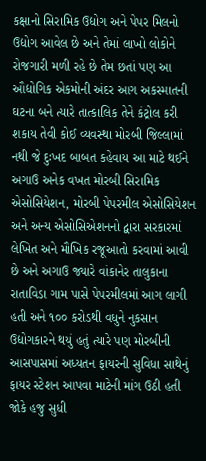કક્ષાનો સિરામિક ઉદ્યોગ અને પેપર મિલનો ઉદ્યોગ આવેલ છે અને તેમાં લાખો લોકોને રોજગારી મળી રહે છે તેમ છતાં પણ આ ઔદ્યોગિક એકમોની અંદર આગ અકસ્માતની ઘટના બને ત્યારે તાત્કાલિક તેને કંટ્રોલ કરી શકાય તેવી કોઈ વ્યવસ્થા મોરબી જિલ્લામાં નથી જે દુઃખદ બાબત કહેવાય આ માટે થઈને અગાઉ અનેક વખત મોરબી સિરામિક એસોસિયેશન, મોરબી પેપરમીલ એસોસિયેશન અને અન્ય એસોસિએશનનો દ્વારા સરકારમાં લેખિત અને મૌખિક રજૂઆતો કરવામાં આવી છે અને અગાઉ જ્યારે વાંકાનેર તાલુકાના રાતાવિડા ગામ પાસે પેપરમીલમાં આગ લાગી હતી અને ૧૦૦ કરોડથી વધુને નુકસાન ઉદ્યોગકારને થયું હતું ત્યારે પણ મોરબીની આસપાસમાં અધ્યતન ફાયરની સુવિધા સાથેનું ફાયર સ્ટેશન આપવા માટેની માંગ ઉઠી હતી
જોકે હજુ સુધી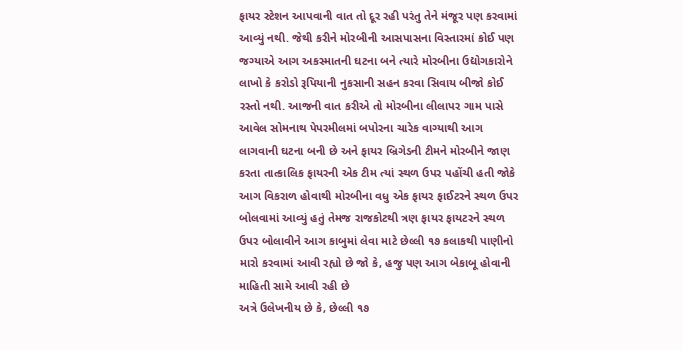ફાયર સ્ટેશન આપવાની વાત તો દૂર રહી પરંતુ તેને મંજૂર પણ કરવામાં આવ્યું નથી. જેથી કરીને મોરબીની આસપાસના વિસ્તારમાં કોઈ પણ જગ્યાએ આગ અકસ્માતની ઘટના બને ત્યારે મોરબીના ઉદ્યોગકારોને લાખો કે કરોડો રૂપિયાની નુકસાની સહન કરવા સિવાય બીજો કોઈ રસ્તો નથી. આજની વાત કરીએ તો મોરબીના લીલાપર ગામ પાસે આવેલ સોમનાથ પેપરમીલમાં બપોરના ચારેક વાગ્યાથી આગ લાગવાની ઘટના બની છે અને ફાયર બ્રિગેડની ટીમને મોરબીને જાણ કરતા તાત્કાલિક ફાયરની એક ટીમ ત્યાં સ્થળ ઉપર પહોંચી હતી જોકે આગ વિકરાળ હોવાથી મોરબીના વધુ એક ફાયર ફાઈટરને સ્થળ ઉપર બોલવામાં આવ્યું હતું તેમજ રાજકોટથી ત્રણ ફાયર ફાયટરને સ્થળ ઉપર બોલાવીને આગ કાબુમાં લેવા માટે છેલ્લી ૧૭ કલાકથી પાણીનો મારો કરવામાં આવી રહ્યો છે જો કે, હજુ પણ આગ બેકાબૂ હોવાની માહિતી સામે આવી રહી છે
અત્રે ઉલેખનીય છે કે, છેલ્લી ૧૭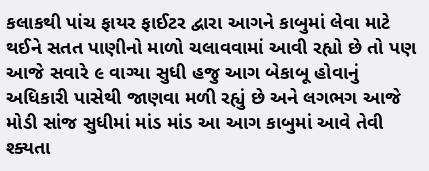કલાકથી પાંચ ફાયર ફાઈટર દ્વારા આગને કાબુમાં લેવા માટે થઈને સતત પાણીનો માળો ચલાવવામાં આવી રહ્યો છે તો પણ આજે સવારે ૯ વાગ્યા સુધી હજુ આગ બેકાબૂ હોવાનું અધિકારી પાસેથી જાણવા મળી રહ્યું છે અને લગભગ આજે મોડી સાંજ સુધીમાં માંડ માંડ આ આગ કાબુમાં આવે તેવી શ્ક્યતા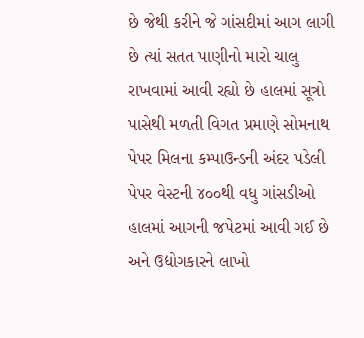છે જેથી કરીને જે ગાંસદીમાં આગ લાગી છે ત્યાં સતત પાણીનો મારો ચાલુ રાખવામાં આવી રહ્યો છે હાલમાં સૂત્રો પાસેથી મળતી વિગત પ્રમાણે સોમનાથ પેપર મિલના કમ્પાઉન્ડની અંદર પડેલી પેપર વેસ્ટની ૪૦૦થી વધુ ગાંસડીઓ હાલમાં આગની જપેટમાં આવી ગઈ છે અને ઉદ્યોગકારને લાખો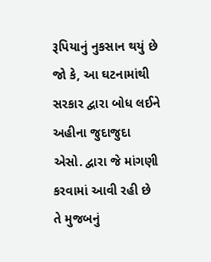રૂપિયાનું નુકસાન થયું છે જો કે, આ ઘટનામાંથી સરકાર દ્વારા બોધ લઈને અહીના જુદાજુદા એસો. દ્વારા જે માંગણી કરવામાં આવી રહી છે તે મુજબનું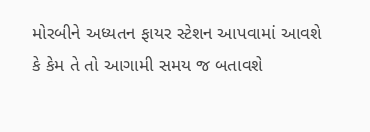મોરબીને અધ્યતન ફાયર સ્ટેશન આપવામાં આવશે કે કેમ તે તો આગામી સમય જ બતાવશે